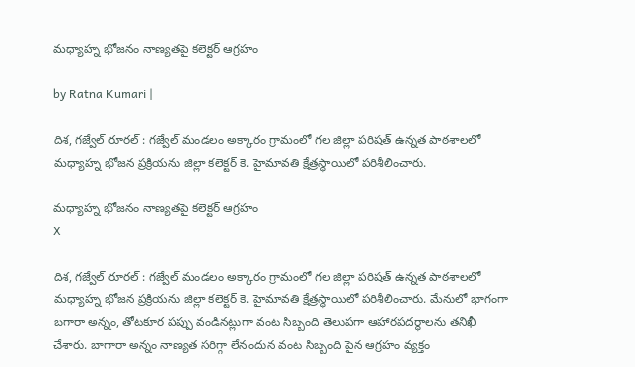మ‌ధ్యాహ్న భోజ‌నం నాణ్య‌త‌పై క‌లెక్ట‌ర్ ఆగ్ర‌హం

by Ratna Kumari |

దిశ, గజ్వేల్ రూరల్ : గజ్వేల్ మండలం అక్కారం గ్రామంలో గల జిల్లా పరిషత్ ఉన్నత పాఠశాలలో మధ్యాహ్న భోజన ప్రక్రియను జిల్లా కలెక్టర్ కె. హైమావతి క్షేత్రస్థాయిలో పరిశీలించారు.

మ‌ధ్యాహ్న భోజ‌నం నాణ్య‌త‌పై క‌లెక్ట‌ర్ ఆగ్ర‌హం
X

దిశ, గజ్వేల్ రూరల్ : గజ్వేల్ మండలం అక్కారం గ్రామంలో గల జిల్లా పరిషత్ ఉన్నత పాఠశాలలో మధ్యాహ్న భోజన ప్రక్రియను జిల్లా కలెక్టర్ కె. హైమావతి క్షేత్రస్థాయిలో పరిశీలించారు. మేనులో భాగంగా బగారా అన్నం, తోటకూర పప్పు వండినట్లుగా వంట సిబ్బంది తెలుపగా ఆహారపదర్థాలను తనిఖీ చేశారు. బాగారా అన్నం నాణ్యత సరిగ్గా లేనందున వంట సిబ్బంది పైన ఆగ్రహం వ్యక్తం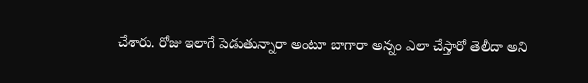చేశారు. రోజు ఇలాగే పెడుతున్నారా అంటూ బాగారా అన్నం ఎలా చేస్తారో తెలీదా అని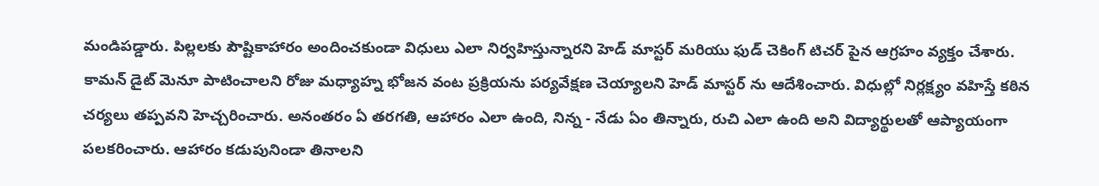మండిపడ్డారు. పిల్లలకు పౌష్టికాహారం అందించకుండా విధులు ఎలా నిర్వహిస్తున్నారని హెడ్ మాస్టర్ మరియు ఫుడ్ చెకింగ్ టిచర్ పైన ఆగ్రహం వ్యక్తం చేశారు. కామన్ డైట్ మెనూ పాటించాలని రోజు మధ్యాహ్న భోజన వంట ప్రక్రియను పర్యవేక్షణ చెయ్యాలని హెడ్ మాస్టర్ ను ఆదేశించారు. విధుల్లో నిర్లక్ష్యం వహిస్తే కఠిన చర్యలు తప్పవని హెచ్చరించారు. అనంతరం ఏ తరగతి, ఆహారం ఎలా ఉంది, నిన్న - నేడు ఏం తిన్నారు, రుచి ఎలా ఉంది అని విద్యార్థులతో ఆప్యాయంగా పలకరించారు. ఆహారం కడుపునిండా తినాలని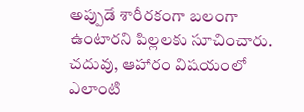అప్పుడే శారీరకంగా బలంగా ఉంటారని పిల్లలకు సూచించారు. చదువు, ఆహారం విషయంలో ఎలాంటి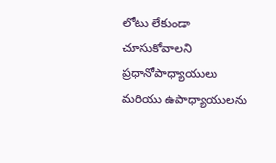లోటు లేకుండా చూసుకోవాలని ప్రధానోపాధ్యాయులు మరియు ఉపాధ్యాయులను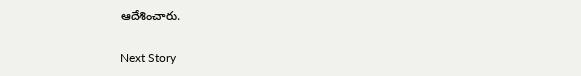ఆదేశించారు.

Next Story